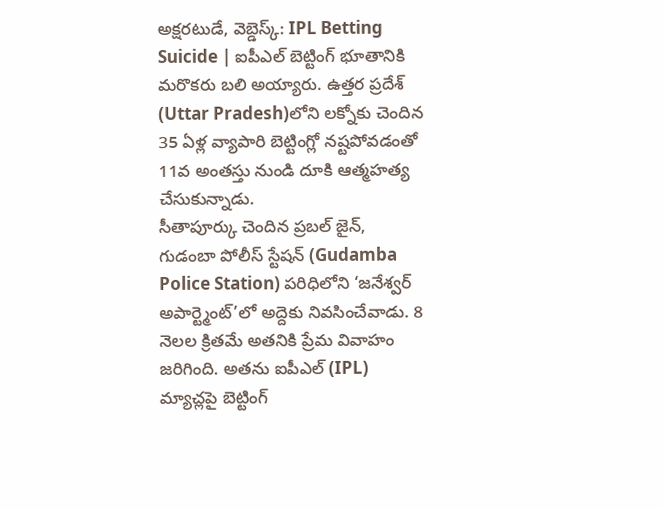అక్షరటుడే, వెబ్డెస్క్: IPL Betting Suicide | ఐపీఎల్ బెట్టింగ్ భూతానికి మరొకరు బలి అయ్యారు. ఉత్తర ప్రదేశ్ (Uttar Pradesh)లోని లక్నోకు చెందిన 35 ఏళ్ల వ్యాపారి బెట్టింగ్లో నష్టపోవడంతో 11వ అంతస్తు నుండి దూకి ఆత్మహత్య చేసుకున్నాడు.
సీతాపూర్కు చెందిన ప్రబల్ జైన్, గుడంబా పోలీస్ స్టేషన్ (Gudamba Police Station) పరిధిలోని ‘జనేశ్వర్ అపార్ట్మెంట్’లో అద్దెకు నివసించేవాడు. 8 నెలల క్రితమే అతనికి ప్రేమ వివాహం జరిగింది. అతను ఐపీఎల్ (IPL) మ్యాచ్లపై బెట్టింగ్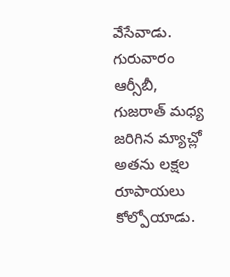వేసేవాడు. గురువారం ఆర్సీబీ, గుజరాత్ మధ్య జరిగిన మ్యాచ్లో అతను లక్షల రూపాయలు కోల్పోయాడు.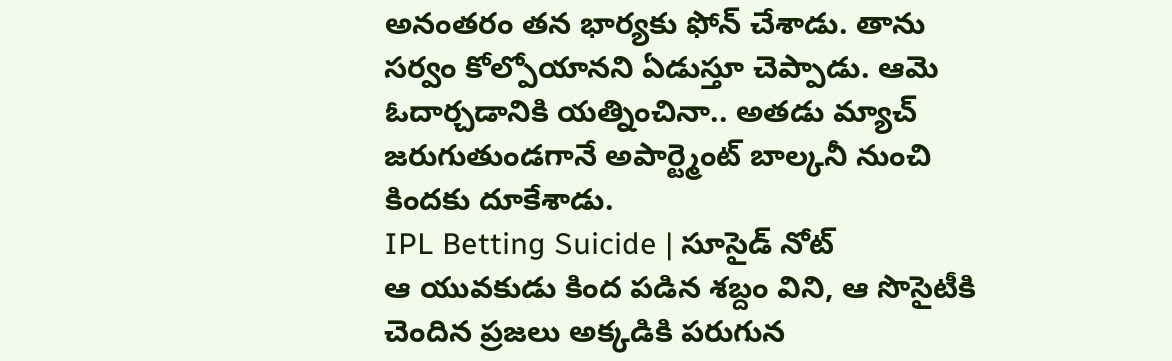అనంతరం తన భార్యకు ఫోన్ చేశాడు. తాను సర్వం కోల్పోయానని ఏడుస్తూ చెప్పాడు. ఆమె ఓదార్చడానికి యత్నించినా.. అతడు మ్యాచ్ జరుగుతుండగానే అపార్ట్మెంట్ బాల్కనీ నుంచి కిందకు దూకేశాడు.
IPL Betting Suicide | సూసైడ్ నోట్
ఆ యువకుడు కింద పడిన శబ్దం విని, ఆ సొసైటీకి చెందిన ప్రజలు అక్కడికి పరుగున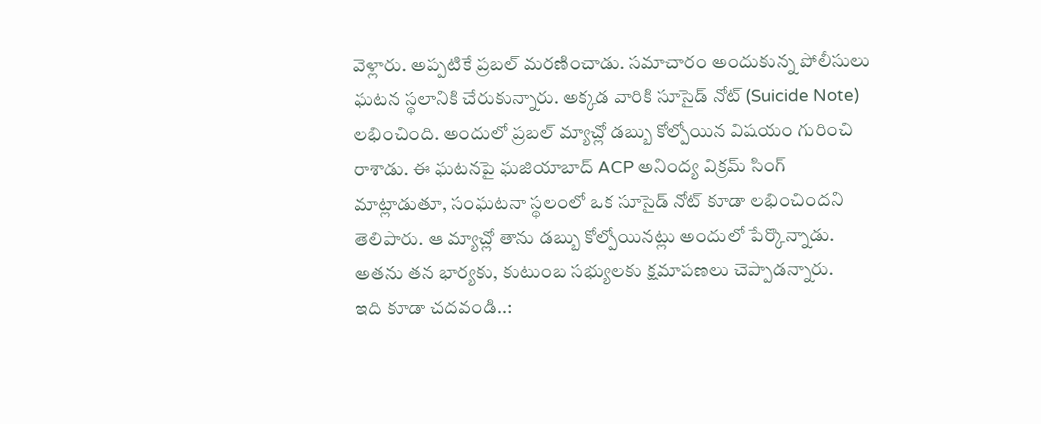వెళ్లారు. అప్పటికే ప్రబల్ మరణించాడు. సమాచారం అందుకున్న పోలీసులు ఘటన స్థలానికి చేరుకున్నారు. అక్కడ వారికి సూసైడ్ నోట్ (Suicide Note) లభించింది. అందులో ప్రబల్ మ్యాచ్లో డబ్బు కోల్పోయిన విషయం గురించి రాశాడు. ఈ ఘటనపై ఘజియాబాద్ ACP అనింద్య విక్రమ్ సింగ్ మాట్లాడుతూ, సంఘటనా స్థలంలో ఒక సూసైడ్ నోట్ కూడా లభించిందని తెలిపారు. ఆ మ్యాచ్లో తాను డబ్బు కోల్పోయినట్లు అందులో పేర్కొన్నాడు. అతను తన భార్యకు, కుటుంబ సభ్యులకు క్షమాపణలు చెప్పాడన్నారు.
ఇది కూడా చదవండి..: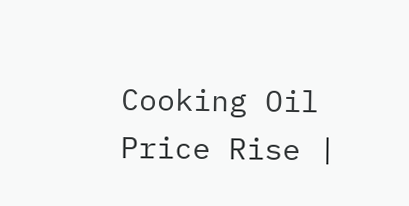Cooking Oil Price Rise |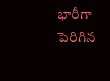భారీగా పెరిగిన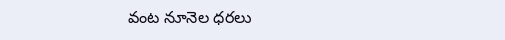వంట నూనెల ధరలు